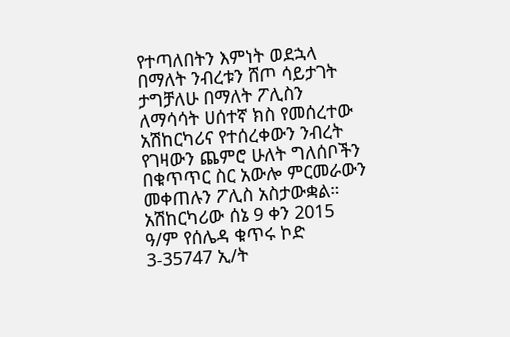የተጣለበትን እምነት ወደኋላ በማለት ንብረቱን ሸጦ ሳይታገት ታግቻለሁ በማለት ፖሊስን ለማሳሳት ሀሰተኛ ክስ የመሰረተው አሽከርካሪና የተሰረቀውን ንብረት የገዛውን ጨምሮ ሁለት ግለሰቦችን በቁጥጥር ስር አውሎ ምርመራውን መቀጠሉን ፖሊስ አስታውቋል።
አሽከርካሪው ሰኔ 9 ቀን 2015 ዓ/ም የሰሌዳ ቁጥሩ ኮድ 3-35747 ኢ/ት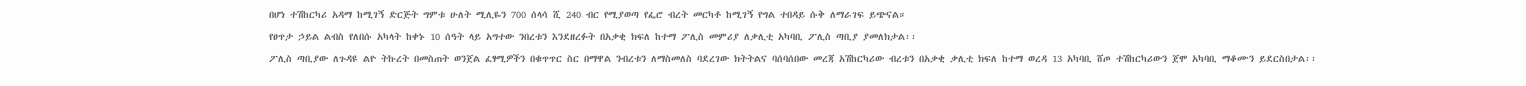በሆነ ተሽከርካሪ አዳማ ከሚገኝ ድርጅት ግምቱ ሁለት ሚሊዬን 700 ሰላሳ ሺ 240 ብር የሚያወጣ የፌሮ ብረት መርካቶ ከሚገኝ የግል ተበዳይ ሱቅ ለማራገፍ ይጭናል።
የፀጥታ ኃይል ልብስ የለበሱ አካላት ከቀኑ 10 ሰዓት ላይ አግተው ንበረቱን እንደዘረፉት በአቃቂ ክፍለ ከተማ ፖሊስ መምሪያ ለቃሊቲ አካባቢ ፖሊስ ጣቢያ ያመለክታል፡፡
ፖሊስ ጣቢያው ለጉዳዩ ልዮ ትኩረት በመስጠት ወንጀል ፈፃሚዎችን በቁጥጥር ስር በማዋል ንብረቱን ለማስመለስ ባደረገው ክትትልና ባሰባሰበው መረጃ አሽከርካሪው ብረቱን በአቃቂ ቃሊቲ ክፍለ ከተማ ወረዳ 13 አካባቢ ሸጦ ተሽከርካሪውን ጀሞ አካባቢ ማቆሙን ይደርስበታል፡፡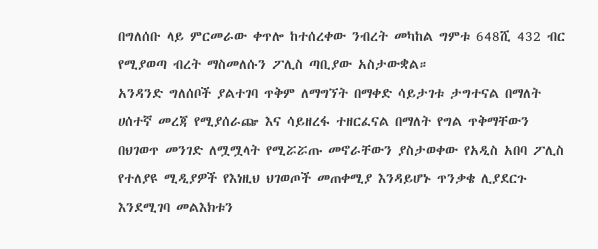በግለሰቡ ላይ ምርመራው ቀጥሎ ከተሰረቀው ንብረት መካከል ግምቱ 648ሺ 432 ብር የሚያወጣ ብረት ማስመለሱን ፖሊስ ጣቢያው አስታውቋል።
አንዳንድ ግለሰቦች ያልተገባ ጥቅም ለማግኘት በማቀድ ሳይታገቱ ታግተናል በማለት ሀሰተኛ መረጃ የሚያሰራጬ እና ሳይዘረፋ ተዘርፈናል በማለት የግል ጥቅማቸውን በህገወጥ መንገድ ለሟሟላት የሚሯሯጡ መኖራቸውን ያስታወቀው የአዲስ አበባ ፖሊስ የተለያዩ ሚዲያዎች የእነዚህ ህገወጦች መጠቀሚያ እንዳይሆኑ ጥንቃቄ ሊያደርጉ እንደሚገባ መልእክቱን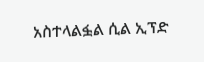አስተላልፏል ሲል ኢፕድ